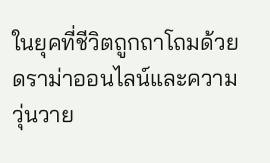ในยุคที่ชีวิตถูกถาโถมด้วยดราม่าออนไลน์และความวุ่นวาย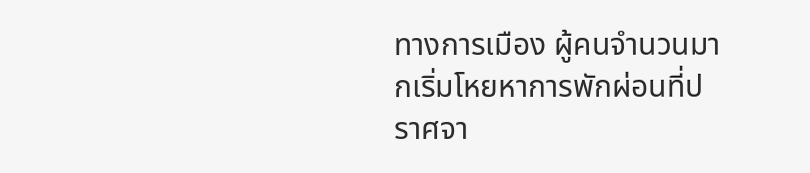ทางการเมือง ผู้คนจำนวนมากเริ่มโหยหาการพักผ่อนที่ปราศจา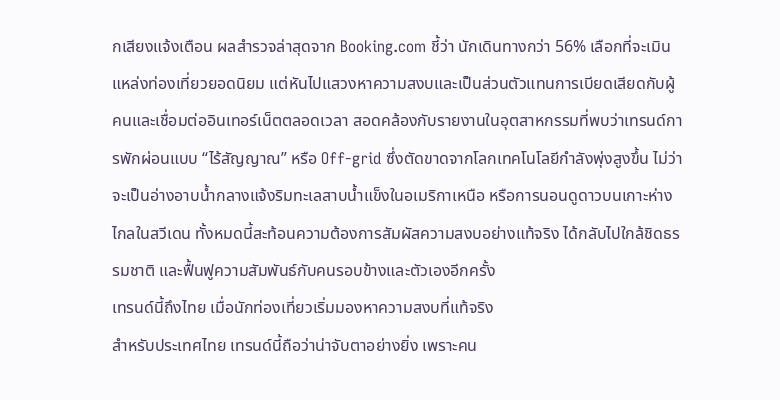กเสียงแจ้งเตือน ผลสำรวจล่าสุดจาก Booking.com ชี้ว่า นักเดินทางกว่า 56% เลือกที่จะเมินแหล่งท่องเที่ยวยอดนิยม แต่หันไปแสวงหาความสงบและเป็นส่วนตัวแทนการเบียดเสียดกับผู้คนและเชื่อมต่ออินเทอร์เน็ตตลอดเวลา สอดคล้องกับรายงานในอุตสาหกรรมที่พบว่าเทรนด์การพักผ่อนแบบ “ไร้สัญญาณ” หรือ Off-grid ซึ่งตัดขาดจากโลกเทคโนโลยีกำลังพุ่งสูงขึ้น ไม่ว่าจะเป็นอ่างอาบน้ำกลางแจ้งริมทะเลสาบน้ำแข็งในอเมริกาเหนือ หรือการนอนดูดาวบนเกาะห่างไกลในสวีเดน ทั้งหมดนี้สะท้อนความต้องการสัมผัสความสงบอย่างแท้จริง ได้กลับไปใกล้ชิดธรรมชาติ และฟื้นฟูความสัมพันธ์กับคนรอบข้างและตัวเองอีกครั้ง
เทรนด์นี้ถึงไทย เมื่อนักท่องเที่ยวเริ่มมองหาความสงบที่แท้จริง
สำหรับประเทศไทย เทรนด์นี้ถือว่าน่าจับตาอย่างยิ่ง เพราะคน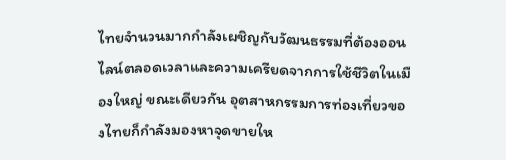ไทยจำนวนมากกำลังเผชิญกับวัฒนธรรมที่ต้องออนไลน์ตลอดเวลาและความเครียดจากการใช้ชีวิตในเมืองใหญ่ ขณะเดียวกัน อุตสาหกรรมการท่องเที่ยวของไทยก็กำลังมองหาจุดขายให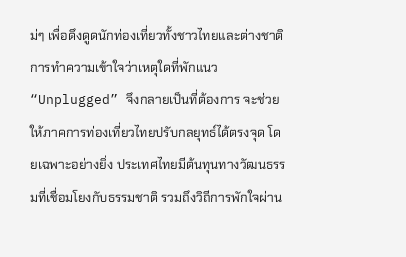ม่ๆ เพื่อดึงดูดนักท่องเที่ยวทั้งชาวไทยและต่างชาติ การทำความเข้าใจว่าเหตุใดที่พักแนว “Unplugged” จึงกลายเป็นที่ต้องการ จะช่วยให้ภาคการท่องเที่ยวไทยปรับกลยุทธ์ได้ตรงจุด โดยเฉพาะอย่างยิ่ง ประเทศไทยมีต้นทุนทางวัฒนธรรมที่เชื่อมโยงกับธรรมชาติ รวมถึงวิถีการพักใจผ่าน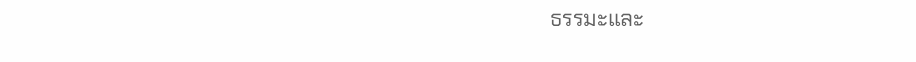ธรรมะและ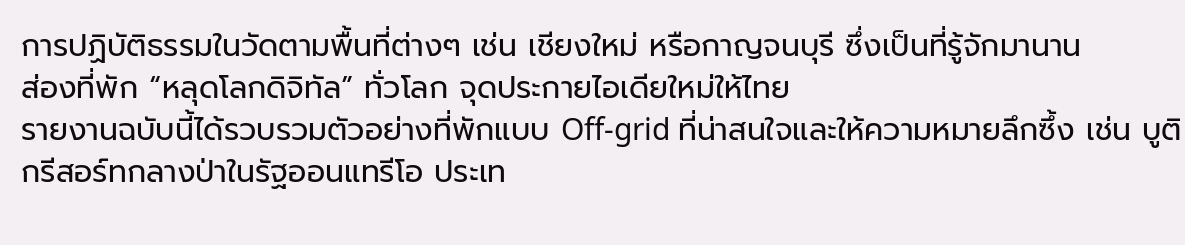การปฏิบัติธรรมในวัดตามพื้นที่ต่างๆ เช่น เชียงใหม่ หรือกาญจนบุรี ซึ่งเป็นที่รู้จักมานาน
ส่องที่พัก “หลุดโลกดิจิทัล” ทั่วโลก จุดประกายไอเดียใหม่ให้ไทย
รายงานฉบับนี้ได้รวบรวมตัวอย่างที่พักแบบ Off-grid ที่น่าสนใจและให้ความหมายลึกซึ้ง เช่น บูติกรีสอร์ทกลางป่าในรัฐออนแทรีโอ ประเท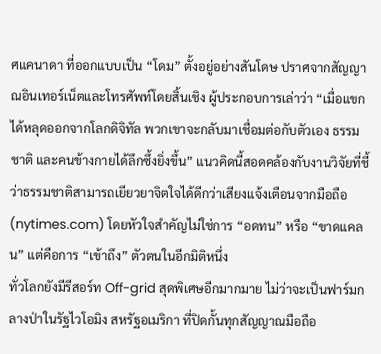ศแคนาดา ที่ออกแบบเป็น “โดม” ตั้งอยู่อย่างสันโดษ ปราศจากสัญญาณอินเทอร์เน็ตและโทรศัพท์โดยสิ้นเชิง ผู้ประกอบการเล่าว่า “เมื่อแขกได้หลุดออกจากโลกดิจิทัล พวกเขาจะกลับมาเชื่อมต่อกับตัวเอง ธรรมชาติ และคนข้างกายได้ลึกซึ้งยิ่งขึ้น” แนวคิดนี้สอดคล้องกับงานวิจัยที่ชี้ว่าธรรมชาติสามารถเยียวยาจิตใจได้ดีกว่าเสียงแจ้งเตือนจากมือถือ (nytimes.com) โดยหัวใจสำคัญไม่ใช่การ “อดทน” หรือ “ขาดแคลน” แต่คือการ “เข้าถึง” ตัวตนในอีกมิติหนึ่ง
ทั่วโลกยังมีรีสอร์ท Off-grid สุดพิเศษอีกมากมาย ไม่ว่าจะเป็นฟาร์มกลางป่าในรัฐไวโอมิง สหรัฐอเมริกา ที่ปิดกั้นทุกสัญญาณมือถือ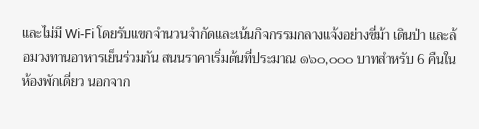และไม่มี Wi-Fi โดยรับแขกจำนวนจำกัดและเน้นกิจกรรมกลางแจ้งอย่างขี่ม้า เดินป่า และล้อมวงทานอาหารเย็นร่วมกัน สนนราคาเริ่มต้นที่ประมาณ ๑๖๐,๐๐๐ บาทสำหรับ 6 คืนในห้องพักเดี่ยว นอกจาก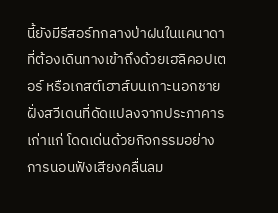นี้ยังมีรีสอร์ทกลางป่าฝนในแคนาดาที่ต้องเดินทางเข้าถึงด้วยเฮลิคอปเตอร์ หรือเกสต์เฮาส์บนเกาะนอกชายฝั่งสวีเดนที่ดัดแปลงจากประภาคารเก่าแก่ โดดเด่นด้วยกิจกรรมอย่างการนอนฟังเสียงคลื่นลม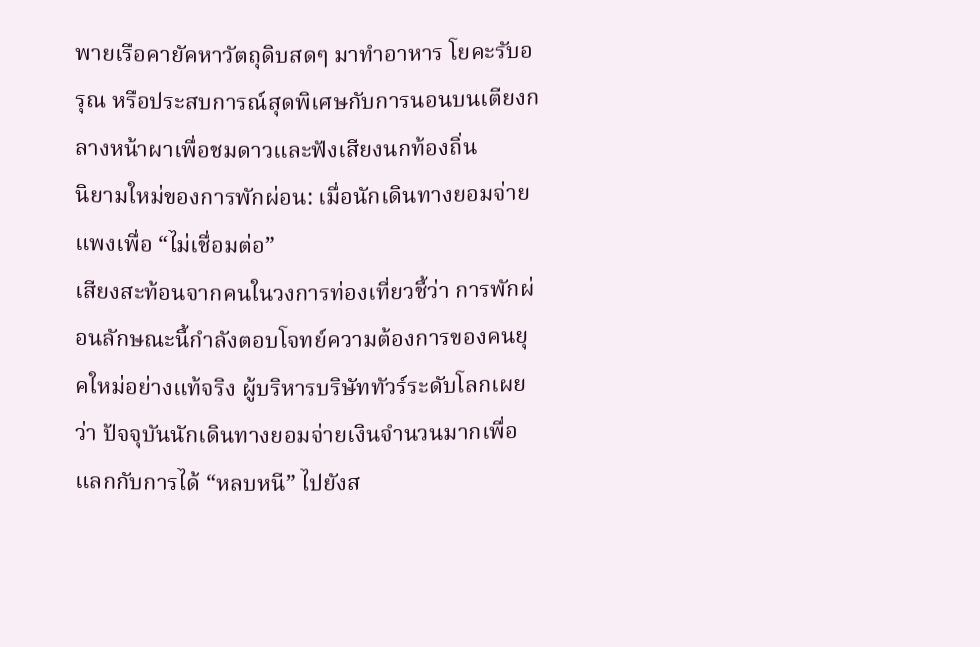พายเรือคายัคหาวัตถุดิบสดๆ มาทำอาหาร โยคะรับอรุณ หรือประสบการณ์สุดพิเศษกับการนอนบนเตียงกลางหน้าผาเพื่อชมดาวและฟังเสียงนกท้องถิ่น
นิยามใหม่ของการพักผ่อน: เมื่อนักเดินทางยอมจ่ายแพงเพื่อ “ไม่เชื่อมต่อ”
เสียงสะท้อนจากคนในวงการท่องเที่ยวชี้ว่า การพักผ่อนลักษณะนี้กำลังตอบโจทย์ความต้องการของคนยุคใหม่อย่างแท้จริง ผู้บริหารบริษัททัวร์ระดับโลกเผยว่า ปัจจุบันนักเดินทางยอมจ่ายเงินจำนวนมากเพื่อแลกกับการได้ “หลบหนี” ไปยังส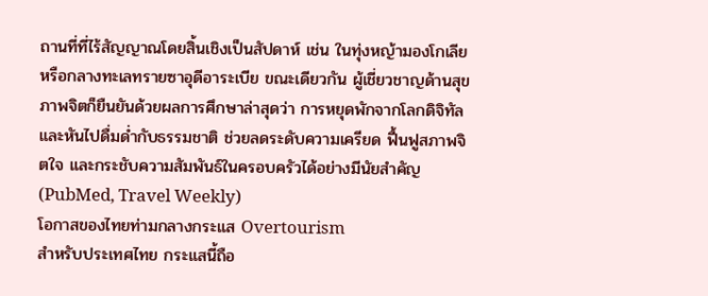ถานที่ที่ไร้สัญญาณโดยสิ้นเชิงเป็นสัปดาห์ เช่น ในทุ่งหญ้ามองโกเลียหรือกลางทะเลทรายซาอุดีอาระเบีย ขณะเดียวกัน ผู้เชี่ยวชาญด้านสุขภาพจิตก็ยืนยันด้วยผลการศึกษาล่าสุดว่า การหยุดพักจากโลกดิจิทัลและหันไปดื่มด่ำกับธรรมชาติ ช่วยลดระดับความเครียด ฟื้นฟูสภาพจิตใจ และกระชับความสัมพันธ์ในครอบครัวได้อย่างมีนัยสำคัญ (PubMed, Travel Weekly)
โอกาสของไทยท่ามกลางกระแส Overtourism
สำหรับประเทศไทย กระแสนี้ถือ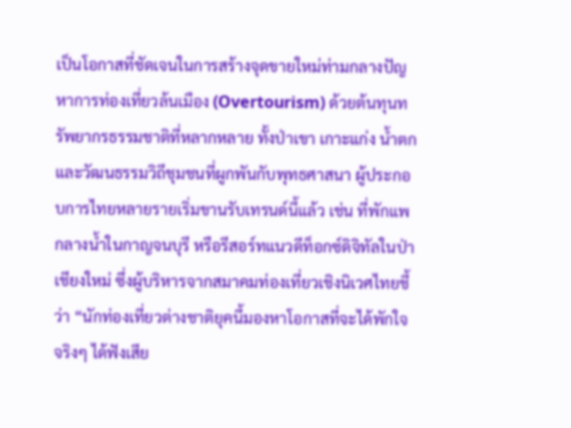เป็นโอกาสที่ชัดเจนในการสร้างจุดขายใหม่ท่ามกลางปัญหาการท่องเที่ยวล้นเมือง (Overtourism) ด้วยต้นทุนทรัพยากรธรรมชาติที่หลากหลาย ทั้งป่าเขา เกาะแก่ง น้ำตก และวัฒนธรรมวิถีชุมชนที่ผูกพันกับพุทธศาสนา ผู้ประกอบการไทยหลายรายเริ่มขานรับเทรนด์นี้แล้ว เช่น ที่พักแพกลางน้ำในกาญจนบุรี หรือรีสอร์ทแนวดีท็อกซ์ดิจิทัลในป่าเชียงใหม่ ซึ่งผู้บริหารจากสมาคมท่องเที่ยวเชิงนิเวศไทยชี้ว่า “นักท่องเที่ยวต่างชาติยุคนี้มองหาโอกาสที่จะได้พักใจจริงๆ ได้ฟังเสีย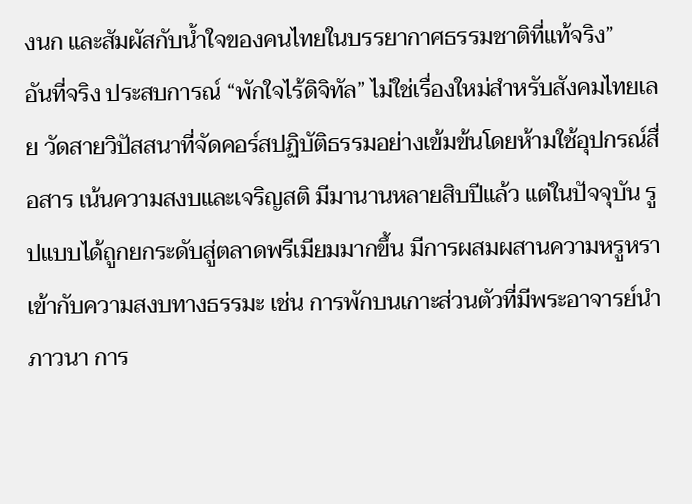งนก และสัมผัสกับน้ำใจของคนไทยในบรรยากาศธรรมชาติที่แท้จริง”
อันที่จริง ประสบการณ์ “พักใจไร้ดิจิทัล” ไม่ใช่เรื่องใหม่สำหรับสังคมไทยเลย วัดสายวิปัสสนาที่จัดคอร์สปฏิบัติธรรมอย่างเข้มข้นโดยห้ามใช้อุปกรณ์สื่อสาร เน้นความสงบและเจริญสติ มีมานานหลายสิบปีแล้ว แต่ในปัจจุบัน รูปแบบได้ถูกยกระดับสู่ตลาดพรีเมียมมากขึ้น มีการผสมผสานความหรูหราเข้ากับความสงบทางธรรมะ เช่น การพักบนเกาะส่วนตัวที่มีพระอาจารย์นำภาวนา การ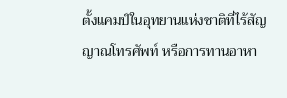ตั้งแคมป์ในอุทยานแห่งชาติที่ไร้สัญญาณโทรศัพท์ หรือการทานอาหา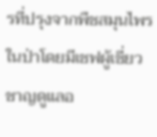รที่ปรุงจากพืชสมุนไพรในป่าโดยมีเชฟผู้เชี่ยวชาญดูแลอ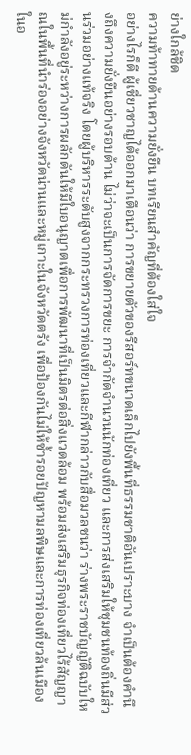ย่างใกล้ชิด
ความท้าทายด้านความยั่งยืน บทเรียนสำคัญที่ต้องใส่ใจ
อย่างไรก็ดี ผู้เชี่ยวชาญได้ออกมาเตือนว่า การขยายตัวของรีสอร์ทขนาดเล็กไปยังพื้นที่ธรรมชาติอันเปราะบาง จำเป็นต้องคำนึงถึงความยั่งยืนอย่างรอบด้าน ไม่ว่าจะเป็นการจัดการขยะ การจำกัดจำนวนนักท่องเที่ยว และการส่งเสริมให้ชุมชนท้องถิ่นมีส่วนร่วมอย่างแท้จริง โดยผู้บริหารระดับสูงจากกระทรวงการท่องเที่ยวและกีฬากล่าวกับสื่อมวลชนว่า ร่างพระราชบัญญัติฉบับใหม่กำลังอยู่ระหว่างการผลักดันให้มีใบอนุญาตเพื่อการพัฒนาที่เป็นมิตรต่อสิ่งแวดล้อม พร้อมส่งเสริมธุรกิจท่องเที่ยวไร้สัญญาณในพื้นที่นำร่องอย่างจังหวัดน่านและหมู่เกาะในจังหวัดตรัง เพื่อป้องกันไม่ให้ซ้ำรอยปัญหามลพิษและการท่องเที่ยวล้นเมืองในอ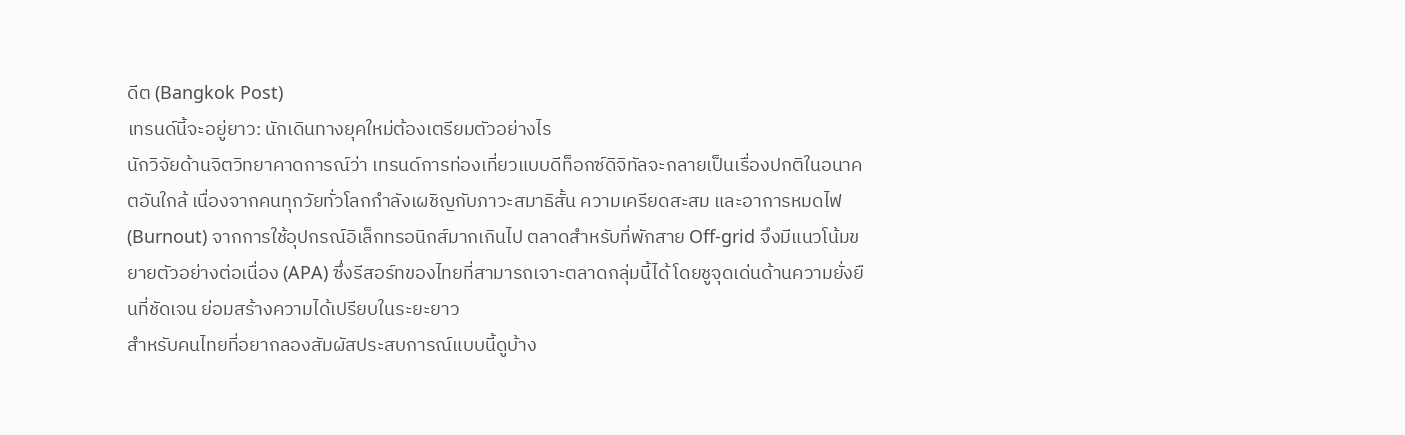ดีต (Bangkok Post)
เทรนด์นี้จะอยู่ยาว: นักเดินทางยุคใหม่ต้องเตรียมตัวอย่างไร
นักวิจัยด้านจิตวิทยาคาดการณ์ว่า เทรนด์การท่องเที่ยวแบบดีท็อกซ์ดิจิทัลจะกลายเป็นเรื่องปกติในอนาคตอันใกล้ เนื่องจากคนทุกวัยทั่วโลกกำลังเผชิญกับภาวะสมาธิสั้น ความเครียดสะสม และอาการหมดไฟ (Burnout) จากการใช้อุปกรณ์อิเล็กทรอนิกส์มากเกินไป ตลาดสำหรับที่พักสาย Off-grid จึงมีแนวโน้มขยายตัวอย่างต่อเนื่อง (APA) ซึ่งรีสอร์ทของไทยที่สามารถเจาะตลาดกลุ่มนี้ได้ โดยชูจุดเด่นด้านความยั่งยืนที่ชัดเจน ย่อมสร้างความได้เปรียบในระยะยาว
สำหรับคนไทยที่อยากลองสัมผัสประสบการณ์แบบนี้ดูบ้าง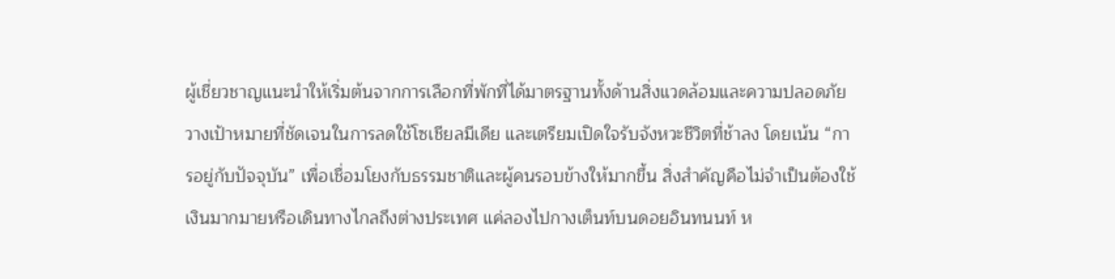ผู้เชี่ยวชาญแนะนำให้เริ่มต้นจากการเลือกที่พักที่ได้มาตรฐานทั้งด้านสิ่งแวดล้อมและความปลอดภัย วางเป้าหมายที่ชัดเจนในการลดใช้โซเชียลมีเดีย และเตรียมเปิดใจรับจังหวะชีวิตที่ช้าลง โดยเน้น “การอยู่กับปัจจุบัน” เพื่อเชื่อมโยงกับธรรมชาติและผู้คนรอบข้างให้มากขึ้น สิ่งสำคัญคือไม่จำเป็นต้องใช้เงินมากมายหรือเดินทางไกลถึงต่างประเทศ แค่ลองไปกางเต็นท์บนดอยอินทนนท์ ห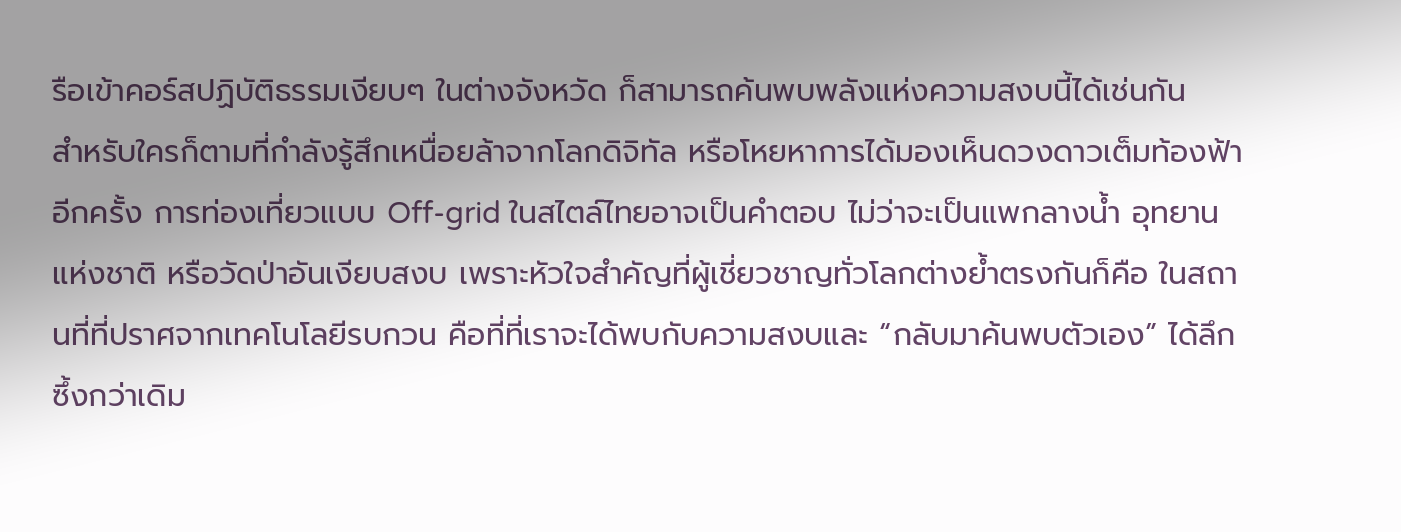รือเข้าคอร์สปฏิบัติธรรมเงียบๆ ในต่างจังหวัด ก็สามารถค้นพบพลังแห่งความสงบนี้ได้เช่นกัน
สำหรับใครก็ตามที่กำลังรู้สึกเหนื่อยล้าจากโลกดิจิทัล หรือโหยหาการได้มองเห็นดวงดาวเต็มท้องฟ้าอีกครั้ง การท่องเที่ยวแบบ Off-grid ในสไตล์ไทยอาจเป็นคำตอบ ไม่ว่าจะเป็นแพกลางน้ำ อุทยานแห่งชาติ หรือวัดป่าอันเงียบสงบ เพราะหัวใจสำคัญที่ผู้เชี่ยวชาญทั่วโลกต่างย้ำตรงกันก็คือ ในสถานที่ที่ปราศจากเทคโนโลยีรบกวน คือที่ที่เราจะได้พบกับความสงบและ “กลับมาค้นพบตัวเอง” ได้ลึกซึ้งกว่าเดิม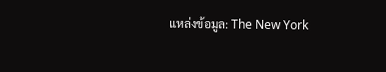แหล่งข้อมูล: The New York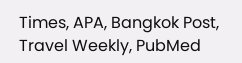Times, APA, Bangkok Post, Travel Weekly, PubMed